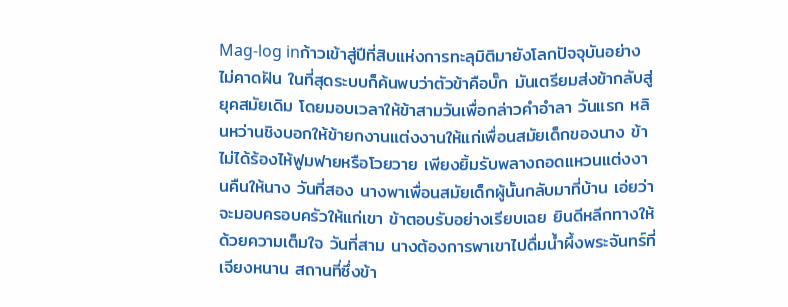Mag-log inก้าวเข้าสู่ปีที่สิบแห่งการทะลุมิติมายังโลกปัจจุบันอย่างไม่คาดฝัน ในที่สุดระบบก็ค้นพบว่าตัวข้าคือบั๊ก มันเตรียมส่งข้ากลับสู่ยุคสมัยเดิม โดยมอบเวลาให้ข้าสามวันเพื่อกล่าวคำอำลา วันแรก หลินหว่านชิงบอกให้ข้ายกงานแต่งงานให้แก่เพื่อนสมัยเด็กของนาง ข้าไม่ได้ร้องไห้ฟูมฟายหรือโวยวาย เพียงยิ้มรับพลางถอดแหวนแต่งงานคืนให้นาง วันที่สอง นางพาเพื่อนสมัยเด็กผู้นั้นกลับมาที่บ้าน เอ่ยว่าจะมอบครอบครัวให้แก่เขา ข้าตอบรับอย่างเรียบเฉย ยินดีหลีกทางให้ด้วยความเต็มใจ วันที่สาม นางต้องการพาเขาไปดื่มน้ำผึ้งพระจันทร์ที่เจียงหนาน สถานที่ซึ่งข้า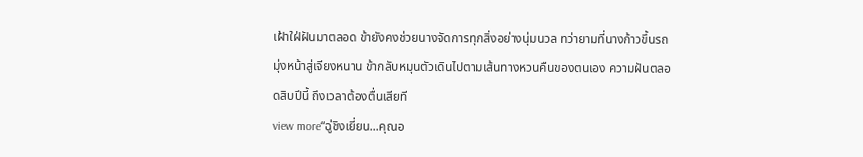เฝ้าใฝ่ฝันมาตลอด ข้ายังคงช่วยนางจัดการทุกสิ่งอย่างนุ่มนวล ทว่ายามที่นางก้าวขึ้นรถมุ่งหน้าสู่เจียงหนาน ข้ากลับหมุนตัวเดินไปตามเส้นทางหวนคืนของตนเอง ความฝันตลอดสิบปีนี้ ถึงเวลาต้องตื่นเสียที
view more“ฉู่ชิงเยี่ยน...คุณอ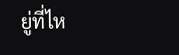ยู่ที่ไห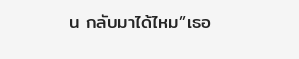น กลับมาได้ไหม”เธอ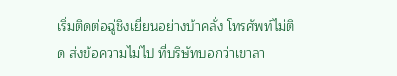เริ่มติดต่อฉู่ชิงเยี่ยนอย่างบ้าคลั่ง โทรศัพท์ไม่ติด ส่งข้อความไม่ไป ที่บริษัทบอกว่าเขาลา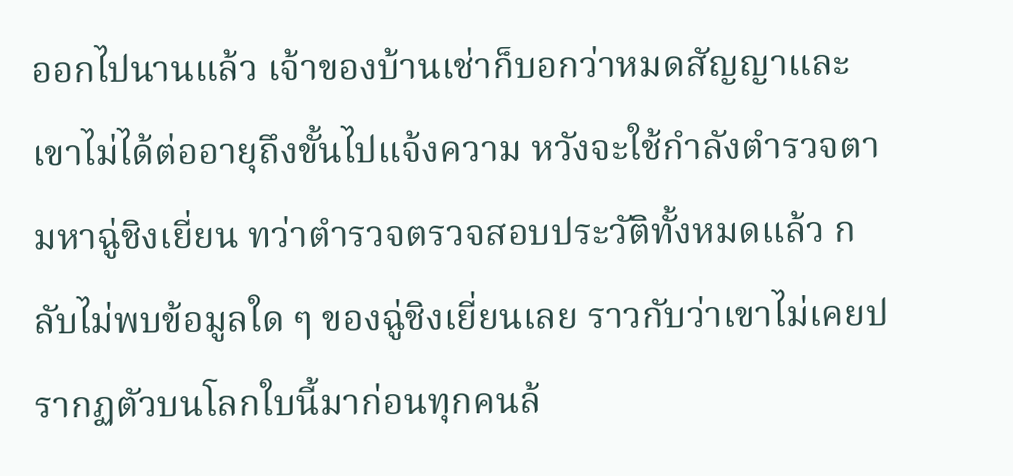ออกไปนานแล้ว เจ้าของบ้านเช่าก็บอกว่าหมดสัญญาและเขาไม่ได้ต่ออายุถึงขั้นไปแจ้งความ หวังจะใช้กำลังตำรวจตามหาฉู่ชิงเยี่ยน ทว่าตำรวจตรวจสอบประวัติทั้งหมดแล้ว กลับไม่พบข้อมูลใด ๆ ของฉู่ชิงเยี่ยนเลย ราวกับว่าเขาไม่เคยปรากฏตัวบนโลกใบนี้มาก่อนทุกคนล้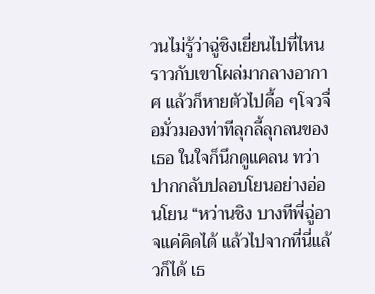วนไม่รู้ว่าฉู่ชิงเยี่ยนไปที่ไหนราวกับเขาโผล่มากลางอากาศ แล้วก็หายตัวไปดื้อ ๆโจวจื่อมั่วมองท่าทีลุกลี้ลุกลนของเธอ ในใจก็นึกดูแคลน ทว่าปากกลับปลอบโยนอย่างอ่อนโยน “หว่านชิง บางทีพี่ฉู่อาจแค่คิดได้ แล้วไปจากที่นี่แล้วก็ได้ เธ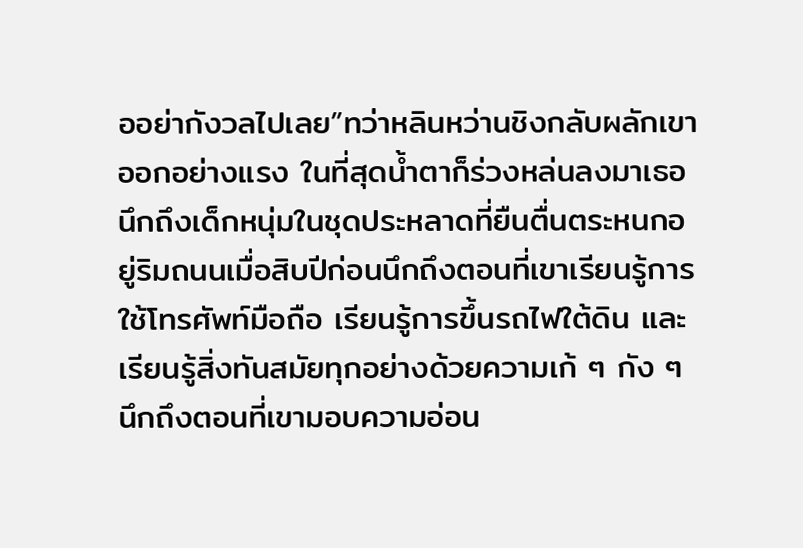ออย่ากังวลไปเลย”ทว่าหลินหว่านชิงกลับผลักเขาออกอย่างแรง ในที่สุดน้ำตาก็ร่วงหล่นลงมาเธอนึกถึงเด็กหนุ่มในชุดประหลาดที่ยืนตื่นตระหนกอยู่ริมถนนเมื่อสิบปีก่อนนึกถึงตอนที่เขาเรียนรู้การใช้โทรศัพท์มือถือ เรียนรู้การขึ้นรถไฟใต้ดิน และเรียนรู้สิ่งทันสมัยทุกอย่างด้วยความเก้ ๆ กัง ๆนึกถึงตอนที่เขามอบความอ่อน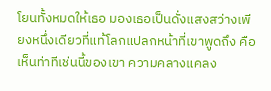โยนทั้งหมดให้เธอ มองเธอเป็นดั่งแสงสว่างเพียงหนึ่งเดียวที่แท้โลกแปลกหน้าที่เขาพูดถึง คือ
เห็นท่าทีเช่นนี้ของเขา ความคลางแคลง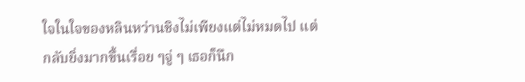ใจในใจของหลินหว่านชิงไม่เพียงแต่ไม่หมดไป แต่กลับยิ่งมากขึ้นเรื่อย ๆจู่ ๆ เธอก็นึก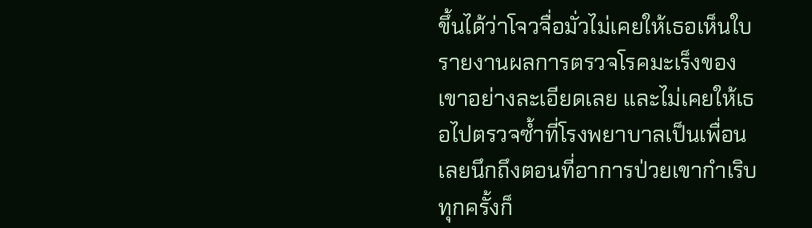ขึ้นได้ว่าโจวจื่อมั่วไม่เคยให้เธอเห็นใบรายงานผลการตรวจโรคมะเร็งของเขาอย่างละเอียดเลย และไม่เคยให้เธอไปตรวจซ้ำที่โรงพยาบาลเป็นเพื่อนเลยนึกถึงตอนที่อาการป่วยเขากำเริบ ทุกครั้งก็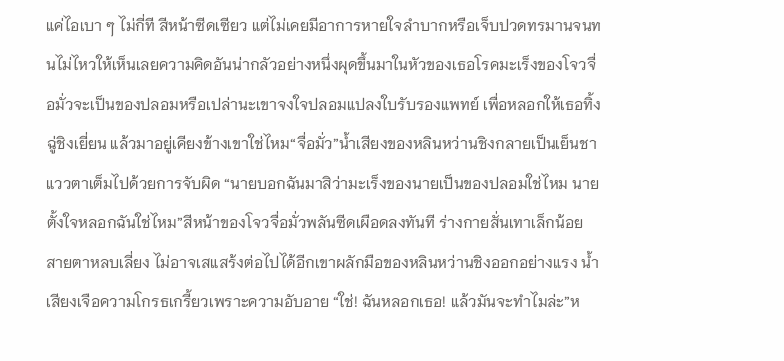แค่ไอเบา ๆ ไม่กี่ที สีหน้าซีดเซียว แต่ไม่เคยมีอาการหายใจลำบากหรือเจ็บปวดทรมานจนทนไม่ไหวให้เห็นเลยความคิดอันน่ากลัวอย่างหนึ่งผุดขึ้นมาในหัวของเธอโรคมะเร็งของโจวจื่อมั่วจะเป็นของปลอมหรือเปล่านะเขาจงใจปลอมแปลงใบรับรองแพทย์ เพื่อหลอกให้เธอทิ้งฉู่ชิงเยี่ยน แล้วมาอยู่เคียงข้างเขาใช่ไหม“จื่อมั่ว”น้ำเสียงของหลินหว่านชิงกลายเป็นเย็นชา แววตาเต็มไปด้วยการจับผิด “นายบอกฉันมาสิว่ามะเร็งของนายเป็นของปลอมใช่ไหม นายตั้งใจหลอกฉันใช่ไหม”สีหน้าของโจวจื่อมั่วพลันซีดเผือดลงทันที ร่างกายสั่นเทาเล็กน้อย สายตาหลบเลี่ยง ไม่อาจเสแสร้งต่อไปได้อีกเขาผลักมือของหลินหว่านชิงออกอย่างแรง น้ำเสียงเจือความโกรธเกรี้ยวเพราะความอับอาย “ใช่! ฉันหลอกเธอ! แล้วมันจะทำไมล่ะ”ห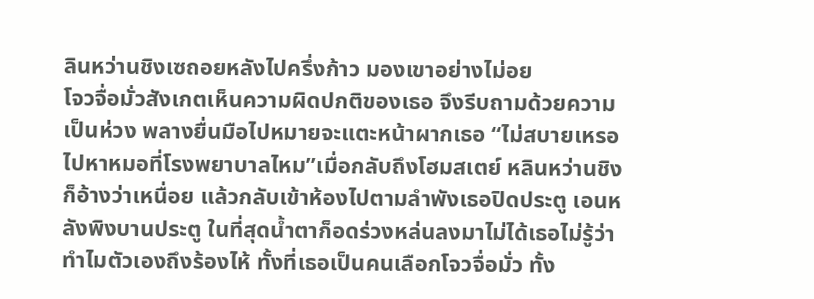ลินหว่านชิงเซถอยหลังไปครึ่งก้าว มองเขาอย่างไม่อย
โจวจื่อมั่วสังเกตเห็นความผิดปกติของเธอ จึงรีบถามด้วยความเป็นห่วง พลางยื่นมือไปหมายจะแตะหน้าผากเธอ “ไม่สบายเหรอ ไปหาหมอที่โรงพยาบาลไหม”เมื่อกลับถึงโฮมสเตย์ หลินหว่านชิงก็อ้างว่าเหนื่อย แล้วกลับเข้าห้องไปตามลำพังเธอปิดประตู เอนหลังพิงบานประตู ในที่สุดน้ำตาก็อดร่วงหล่นลงมาไม่ได้เธอไม่รู้ว่าทำไมตัวเองถึงร้องไห้ ทั้งที่เธอเป็นคนเลือกโจวจื่อมั่ว ทั้ง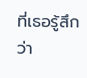ที่เธอรู้สึกว่า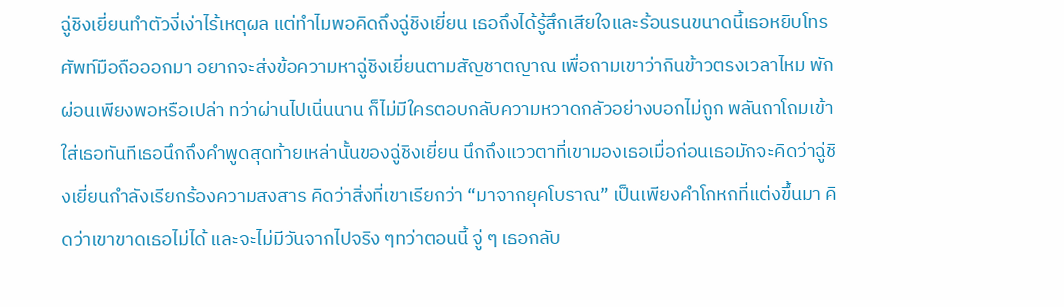ฉู่ชิงเยี่ยนทำตัวงี่เง่าไร้เหตุผล แต่ทำไมพอคิดถึงฉู่ชิงเยี่ยน เธอถึงได้รู้สึกเสียใจและร้อนรนขนาดนี้เธอหยิบโทรศัพท์มือถือออกมา อยากจะส่งข้อความหาฉู่ชิงเยี่ยนตามสัญชาตญาณ เพื่อถามเขาว่ากินข้าวตรงเวลาไหม พักผ่อนเพียงพอหรือเปล่า ทว่าผ่านไปเนิ่นนาน ก็ไม่มีใครตอบกลับความหวาดกลัวอย่างบอกไม่ถูก พลันถาโถมเข้าใส่เธอทันทีเธอนึกถึงคำพูดสุดท้ายเหล่านั้นของฉู่ชิงเยี่ยน นึกถึงแววตาที่เขามองเธอเมื่อก่อนเธอมักจะคิดว่าฉู่ชิงเยี่ยนกำลังเรียกร้องความสงสาร คิดว่าสิ่งที่เขาเรียกว่า “มาจากยุคโบราณ” เป็นเพียงคำโกหกที่แต่งขึ้นมา คิดว่าเขาขาดเธอไม่ได้ และจะไม่มีวันจากไปจริง ๆทว่าตอนนี้ จู่ ๆ เธอกลับ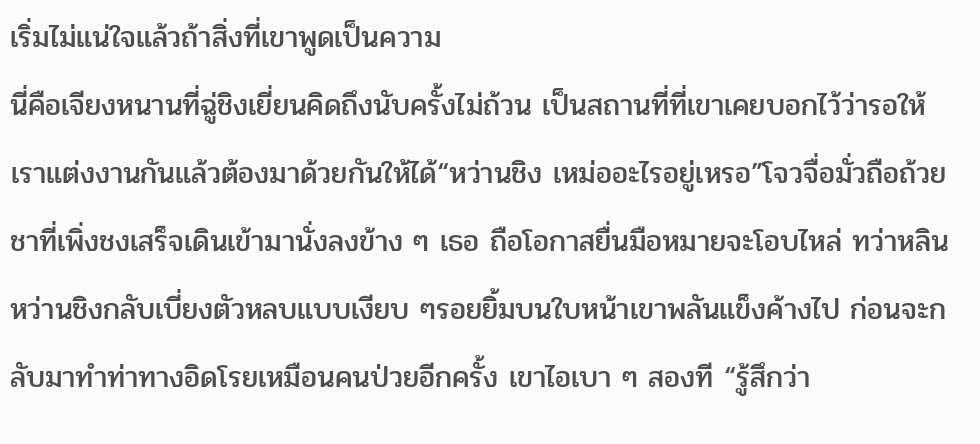เริ่มไม่แน่ใจแล้วถ้าสิ่งที่เขาพูดเป็นความ
นี่คือเจียงหนานที่ฉู่ชิงเยี่ยนคิดถึงนับครั้งไม่ถ้วน เป็นสถานที่ที่เขาเคยบอกไว้ว่ารอให้เราแต่งงานกันแล้วต้องมาด้วยกันให้ได้“หว่านชิง เหม่ออะไรอยู่เหรอ”โจวจื่อมั่วถือถ้วยชาที่เพิ่งชงเสร็จเดินเข้ามานั่งลงข้าง ๆ เธอ ถือโอกาสยื่นมือหมายจะโอบไหล่ ทว่าหลินหว่านชิงกลับเบี่ยงตัวหลบแบบเงียบ ๆรอยยิ้มบนใบหน้าเขาพลันแข็งค้างไป ก่อนจะกลับมาทำท่าทางอิดโรยเหมือนคนป่วยอีกครั้ง เขาไอเบา ๆ สองที “รู้สึกว่า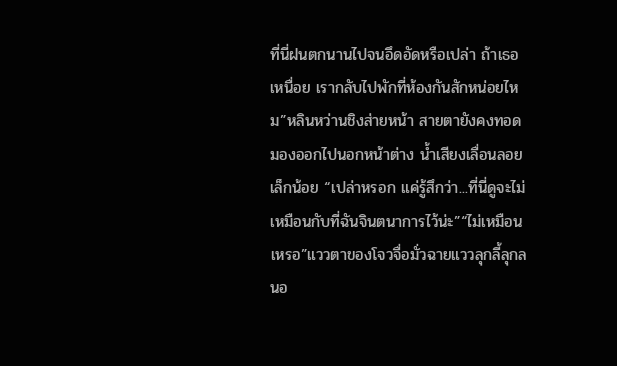ที่นี่ฝนตกนานไปจนอึดอัดหรือเปล่า ถ้าเธอเหนื่อย เรากลับไปพักที่ห้องกันสักหน่อยไหม”หลินหว่านชิงส่ายหน้า สายตายังคงทอดมองออกไปนอกหน้าต่าง น้ำเสียงเลื่อนลอยเล็กน้อย “เปล่าหรอก แค่รู้สึกว่า...ที่นี่ดูจะไม่เหมือนกับที่ฉันจินตนาการไว้น่ะ”“ไม่เหมือนเหรอ”แววตาของโจวจื่อมั่วฉายแววลุกลี้ลุกลนอ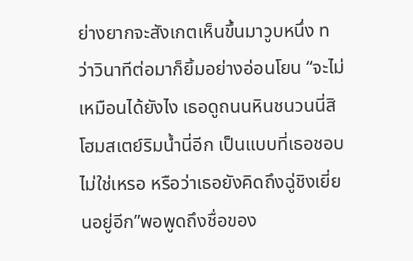ย่างยากจะสังเกตเห็นขึ้นมาวูบหนึ่ง ทว่าวินาทีต่อมาก็ยิ้มอย่างอ่อนโยน “จะไม่เหมือนได้ยังไง เธอดูถนนหินชนวนนี่สิ โฮมสเตย์ริมน้ำนี่อีก เป็นแบบที่เธอชอบไม่ใช่เหรอ หรือว่าเธอยังคิดถึงฉู่ชิงเยี่ยนอยู่อีก”พอพูดถึงชื่อของ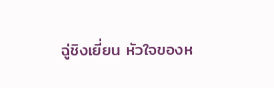ฉู่ชิงเยี่ยน หัวใจของห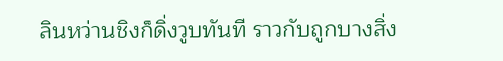ลินหว่านชิงก็ดิ่งวูบทันที ราวกับถูกบางสิ่ง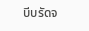บีบรัดจ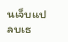นเจ็บแปลบเธ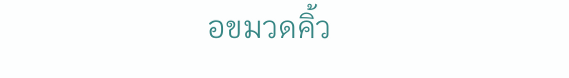อขมวดคิ้ว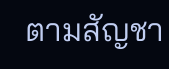ตามสัญชา